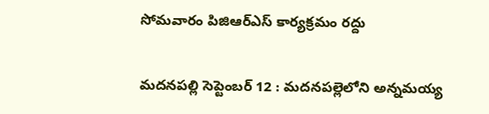సోమవారం పిజిఆర్ఎస్ కార్యక్రమం రద్దు

మదనపల్లి సెప్టెంబర్ 12 : మదనపల్లెలోని అన్నమయ్య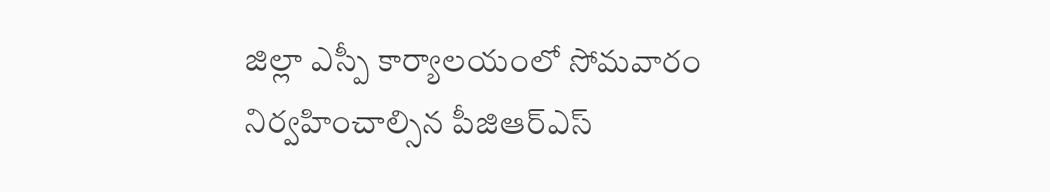జిల్లా ఎస్పీ కార్యాలయంలో సోమవారం నిర్వహించాల్సిన పీజిఆర్ఎస్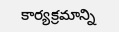కార్యక్రమాన్ని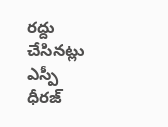రద్దు చేసినట్లు ఎస్పీ ధీరజ్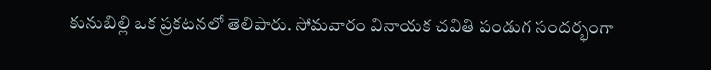కునుబిల్లి ఒక ప్రకటనలో తెలిపారు. సోమవారం వినాయక చవితి పండుగ సందర్భంగా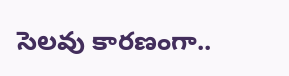సెలవు కారణంగా..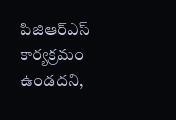పిజిఆర్ఎస్ కార్యక్రమం ఉండదని,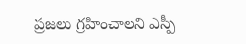ప్రజలు గ్రహించాలని ఎస్పీ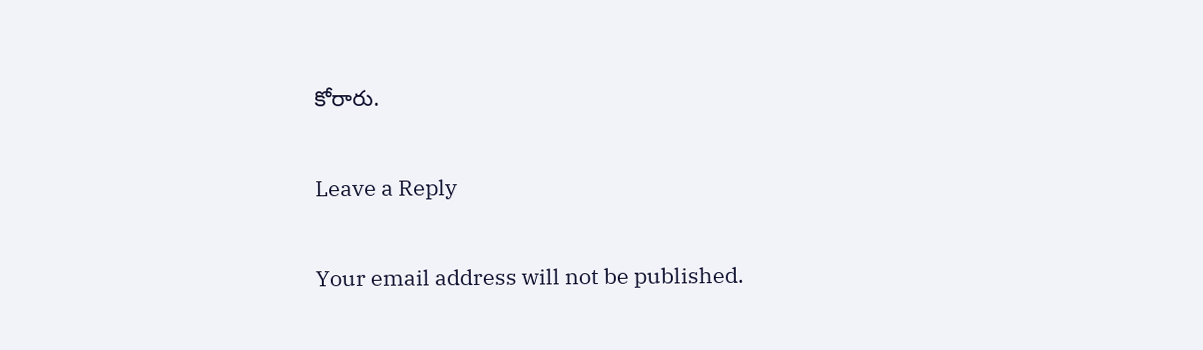కోరారు.

Leave a Reply

Your email address will not be published.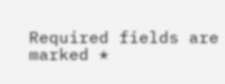Required fields are marked *